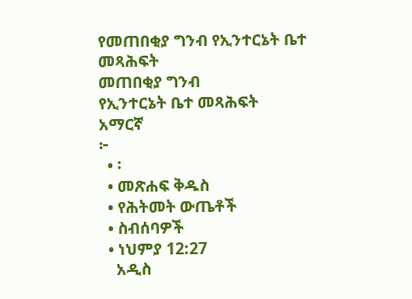የመጠበቂያ ግንብ የኢንተርኔት ቤተ መጻሕፍት
መጠበቂያ ግንብ
የኢንተርኔት ቤተ መጻሕፍት
አማርኛ
፦
  • ፡
  • መጽሐፍ ቅዱስ
  • የሕትመት ውጤቶች
  • ስብሰባዎች
  • ነህምያ 12:27
    አዲስ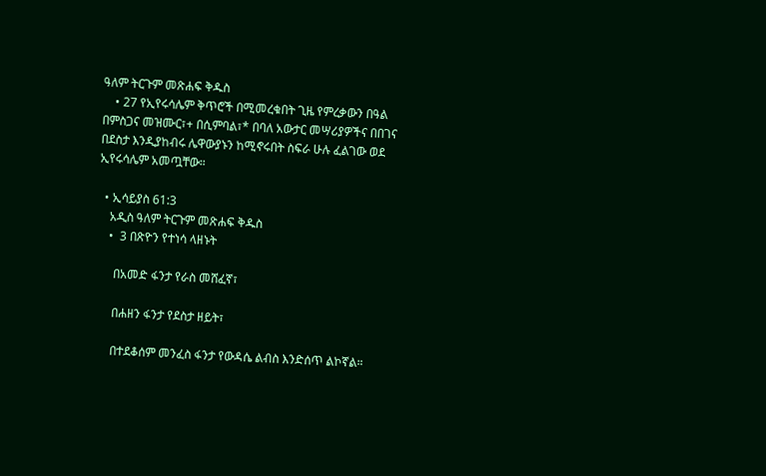ዓለም ትርጉም መጽሐፍ ቅዱስ
    • 27 የኢየሩሳሌም ቅጥሮች በሚመረቁበት ጊዜ የምረቃውን በዓል በምስጋና መዝሙር፣+ በሲምባል፣* በባለ አውታር መሣሪያዎችና በበገና በደስታ እንዲያከብሩ ሌዋውያኑን ከሚኖሩበት ስፍራ ሁሉ ፈልገው ወደ ኢየሩሳሌም አመጧቸው።

  • ኢሳይያስ 61:3
    አዲስ ዓለም ትርጉም መጽሐፍ ቅዱስ
    •  3 በጽዮን የተነሳ ላዘኑት

      በአመድ ፋንታ የራስ መሸፈኛ፣

      በሐዘን ፋንታ የደስታ ዘይት፣

      በተደቆሰም መንፈስ ፋንታ የውዳሴ ልብስ እንድሰጥ ልኮኛል።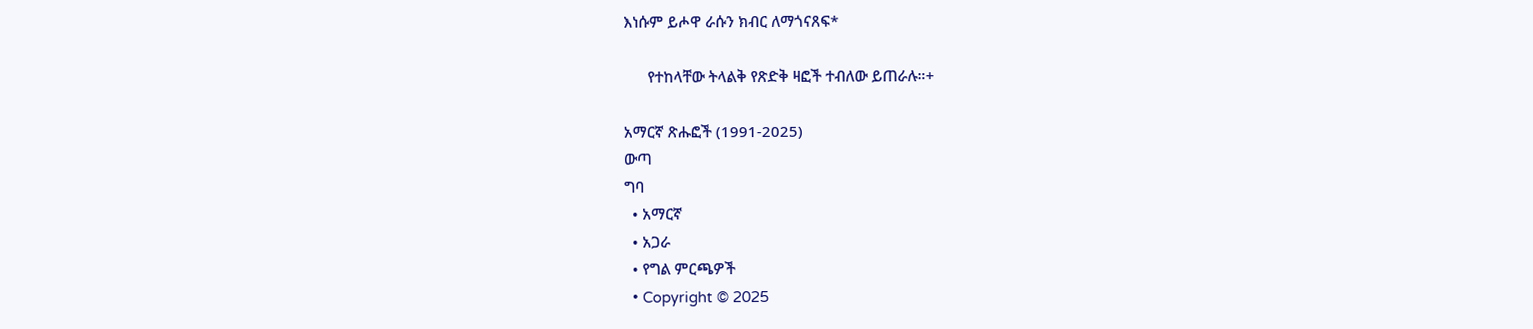እነሱም ይሖዋ ራሱን ክብር ለማጎናጸፍ*

      የተከላቸው ትላልቅ የጽድቅ ዛፎች ተብለው ይጠራሉ።+

አማርኛ ጽሑፎች (1991-2025)
ውጣ
ግባ
  • አማርኛ
  • አጋራ
  • የግል ምርጫዎች
  • Copyright © 2025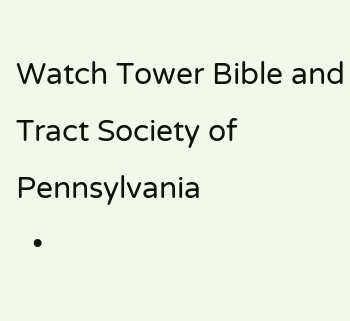Watch Tower Bible and Tract Society of Pennsylvania
  •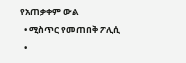የአጠቃቀም ውል
  • ሚስጥር የመጠበቅ ፖሊሲ
  •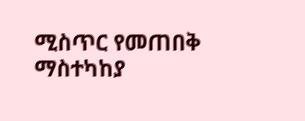ሚስጥር የመጠበቅ ማስተካከያ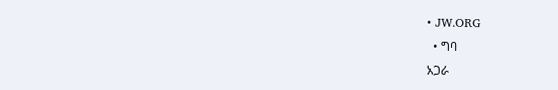• JW.ORG
  • ግባ
አጋራ